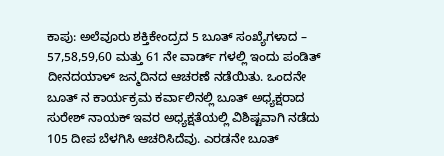ಕಾಪು: ಅಲೆವೂರು ಶಕ್ತಿಕೇಂದ್ರದ 5 ಬೂತ್ ಸಂಖ್ಯೆಗಳಾದ – 57,58,59,60 ಮತ್ತು 61 ನೇ ವಾರ್ಡ್ ಗಳಲ್ಲಿ ಇಂದು ಪಂಡಿತ್ ದೀನದಯಾಳ್ ಜನ್ಮದಿನದ ಆಚರಣೆ ನಡೆಯಿತು. ಒಂದನೇ ಬೂತ್ ನ ಕಾರ್ಯಕ್ರಮ ಕರ್ವಾಲಿನಲ್ಲಿ ಬೂತ್ ಅಧ್ಯಕ್ಷರಾದ ಸುರೇಶ್ ನಾಯಕ್ ಇವರ ಅಧ್ಯಕ್ಷತೆಯಲ್ಲಿ ವಿಶಿಷ್ಟವಾಗಿ ನಡೆದು 105 ದೀಪ ಬೆಳಗಿಸಿ ಆಚರಿಸಿದೆವು. ಎರಡನೇ ಬೂತ್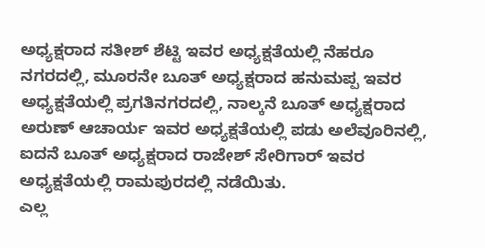ಅಧ್ಯಕ್ಷರಾದ ಸತೀಶ್ ಶೆಟ್ಟಿ ಇವರ ಅಧ್ಯಕ್ಷತೆಯಲ್ಲಿ ನೆಹರೂ ನಗರದಲ್ಲಿ, ಮೂರನೇ ಬೂತ್ ಅಧ್ಯಕ್ಷರಾದ ಹನುಮಪ್ಪ ಇವರ ಅಧ್ಯಕ್ಷತೆಯಲ್ಲಿ ಪ್ರಗತಿನಗರದಲ್ಲಿ, ನಾಲ್ಕನೆ ಬೂತ್ ಅಧ್ಯಕ್ಷರಾದ ಅರುಣ್ ಆಚಾರ್ಯ ಇವರ ಅಧ್ಯಕ್ಷತೆಯಲ್ಲಿ ಪಡು ಅಲೆವೂರಿನಲ್ಲಿ, ಐದನೆ ಬೂತ್ ಅಧ್ಯಕ್ಷರಾದ ರಾಜೇಶ್ ಸೇರಿಗಾರ್ ಇವರ ಅಧ್ಯಕ್ಷತೆಯಲ್ಲಿ ರಾಮಪುರದಲ್ಲಿ ನಡೆಯಿತು.
ಎಲ್ಲ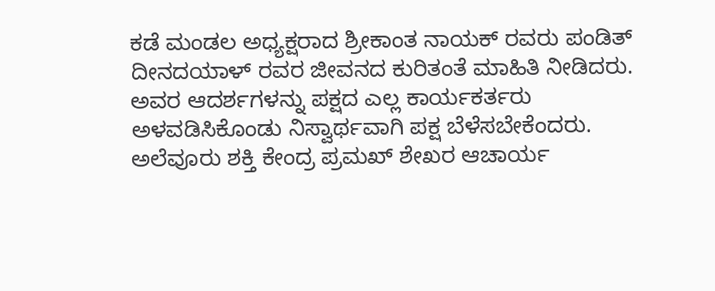ಕಡೆ ಮಂಡಲ ಅಧ್ಯಕ್ಷರಾದ ಶ್ರೀಕಾಂತ ನಾಯಕ್ ರವರು ಪಂಡಿತ್ ದೀನದಯಾಳ್ ರವರ ಜೀವನದ ಕುರಿತಂತೆ ಮಾಹಿತಿ ನೀಡಿದರು. ಅವರ ಆದರ್ಶಗಳನ್ನು ಪಕ್ಷದ ಎಲ್ಲ ಕಾರ್ಯಕರ್ತರು ಅಳವಡಿಸಿಕೊಂಡು ನಿಸ್ವಾರ್ಥವಾಗಿ ಪಕ್ಷ ಬೆಳೆಸಬೇಕೆಂದರು. ಅಲೆವೂರು ಶಕ್ತಿ ಕೇಂದ್ರ ಪ್ರಮಖ್ ಶೇಖರ ಆಚಾರ್ಯ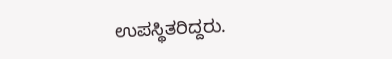ಉಪಸ್ಥಿತರಿದ್ದರು.